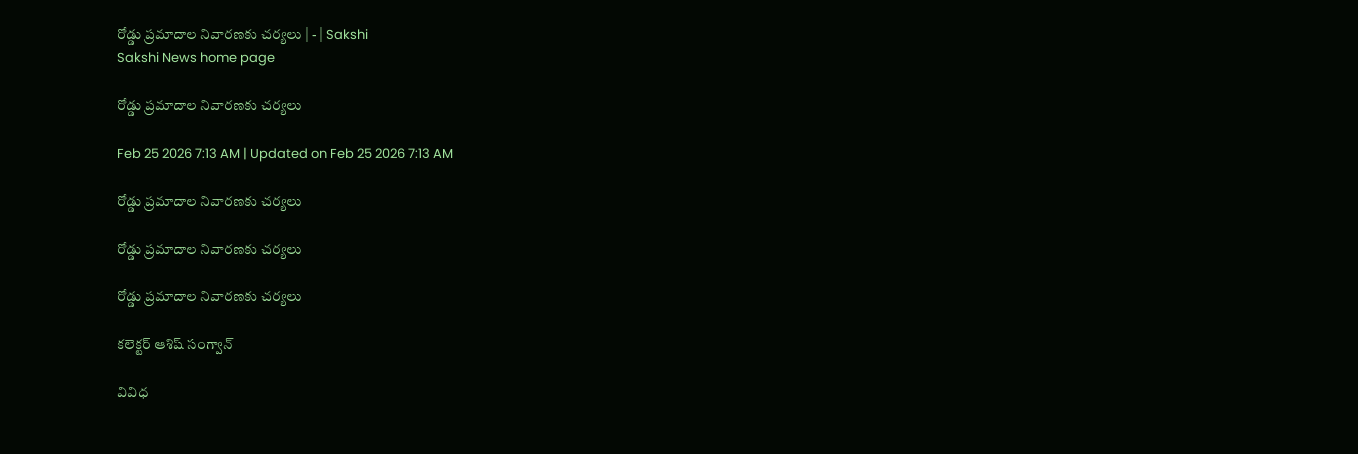రోడ్డు ప్రమాదాల నివారణకు చర్యలు | - | Sakshi
Sakshi News home page

రోడ్డు ప్రమాదాల నివారణకు చర్యలు

Feb 25 2026 7:13 AM | Updated on Feb 25 2026 7:13 AM

రోడ్డు ప్రమాదాల నివారణకు చర్యలు

రోడ్డు ప్రమాదాల నివారణకు చర్యలు

రోడ్డు ప్రమాదాల నివారణకు చర్యలు

కలెక్టర్‌ ఆశిష్‌ సంగ్వాన్‌

వివిధ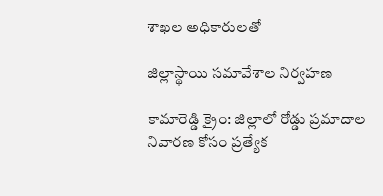శాఖల అధికారులతో

జిల్లాస్థాయి సమావేశాల నిర్వహణ

కామారెడ్డి క్రైం: జిల్లాలో రోడ్డు ప్రమాదాల నివారణ కోసం ప్రత్యేక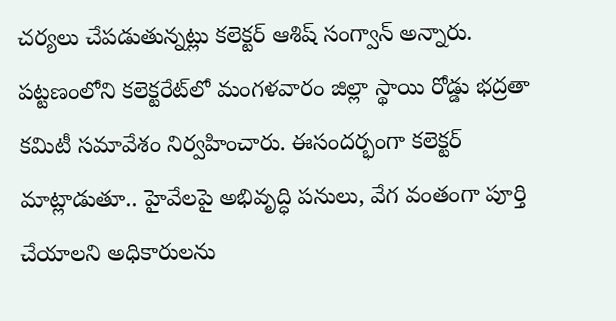చర్యలు చేపడుతున్నట్లు కలెక్టర్‌ ఆశిష్‌ సంగ్వాన్‌ అన్నారు. పట్టణంలోని కలెక్టరేట్‌లో మంగళవారం జిల్లా స్థాయి రోడ్డు భద్రతా కమిటీ సమావేశం నిర్వహించారు. ఈసందర్భంగా కలెక్టర్‌ మాట్లాడుతూ.. హైవేలపై అభివృద్ధి పనులు, వేగ వంతంగా పూర్తి చేయాలని అధికారులను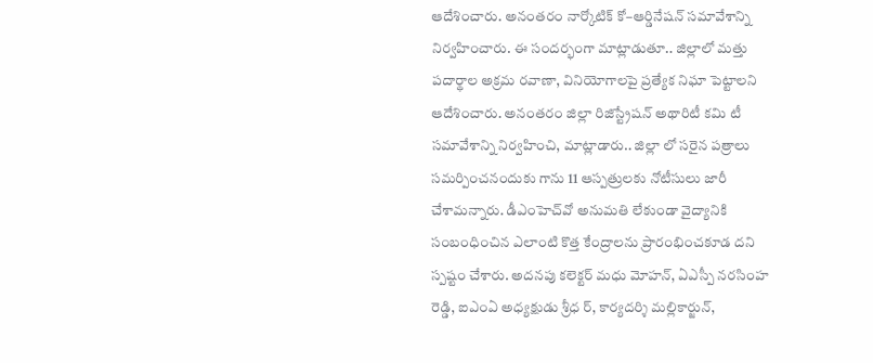ఆదేశించారు. అనంతరం నార్కోటిక్‌ కో–ఆర్డినేషన్‌ సమావేశాన్ని నిర్వహించారు. ఈ సందర్భంగా మాట్లాడుతూ.. జిల్లాలో మత్తు పదార్థాల అక్రమ రవాణా, వినియోగాలపై ప్రత్యేక నిఘా పెట్టాలని ఆదేశించారు. అనంతరం జిల్లా రిజిస్ట్రేషన్‌ అథారిటీ కమి టీ సమావేశాన్ని నిర్వహించి, మాట్లాడారు.. జిల్లా లో సరైన పత్రాలు సమర్పించనందుకు గాను 11 ఆస్పత్రులకు నోటీసులు జారీ చేశామన్నారు. డీఎంహెచ్‌వో అనుమతి లేకుండా వైద్యానికి సంబంధించిన ఎలాంటి కొత్త కేంద్రాలను ప్రారంభించకూడ దని స్పష్టం చేశారు. అదనపు కలెక్టర్‌ మధు మోహన్‌, ఏఎస్పీ నరసింహ రెడ్డి, ఐఎంఏ అధ్యక్షుడు శ్రీధ ర్‌, కార్యదర్శి మల్లికార్జున్‌,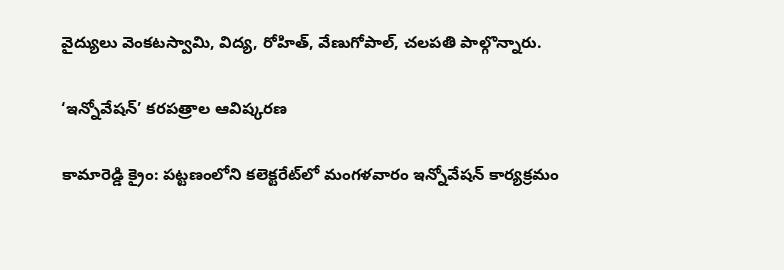వైద్యులు వెంకటస్వామి, విద్య, రోహిత్‌, వేణుగోపాల్‌, చలపతి పాల్గొన్నారు.

‘ఇన్నోవేషన్‌’ కరపత్రాల ఆవిష్కరణ

కామారెడ్డి క్రైం: పట్టణంలోని కలెక్టరేట్‌లో మంగళవారం ఇన్నోవేషన్‌ కార్యక్రమం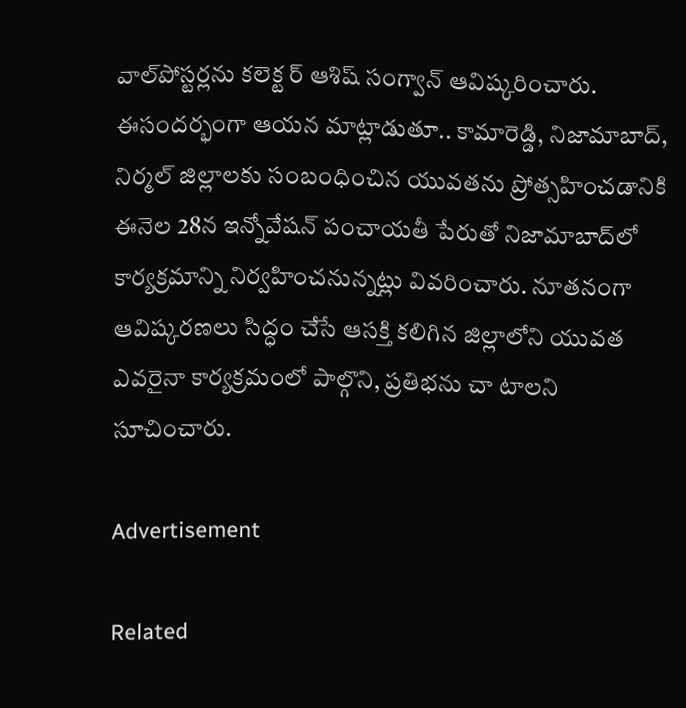వాల్‌పోస్టర్లను కలెక్ట ర్‌ ఆశిష్‌ సంగ్వాన్‌ ఆవిష్కరించారు. ఈసందర్భంగా ఆయన మాట్లాడుతూ.. కామారెడ్డి, నిజామాబాద్‌, నిర్మల్‌ జిల్లాలకు సంబంధించిన యువతను ప్రోత్సహించడానికి ఈనెల 28న ఇన్నోవేషన్‌ పంచాయతీ పేరుతో నిజామాబాద్‌లో కార్యక్రమాన్ని నిర్వహించనున్నట్లు వివరించారు. నూతనంగా ఆవిష్కరణలు సిద్ధం చేసే ఆసక్తి కలిగిన జిల్లాలోని యువత ఎవరైనా కార్యక్రమంలో పాల్గొని, ప్రతిభను చా టాలని సూచించారు.

Advertisement

Related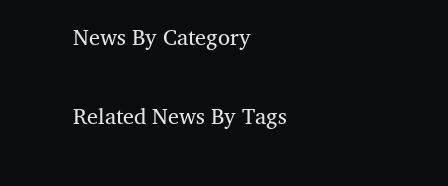News By Category

Related News By Tags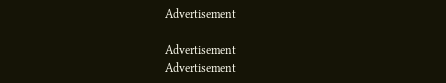Advertisement

Advertisement
Advertisement